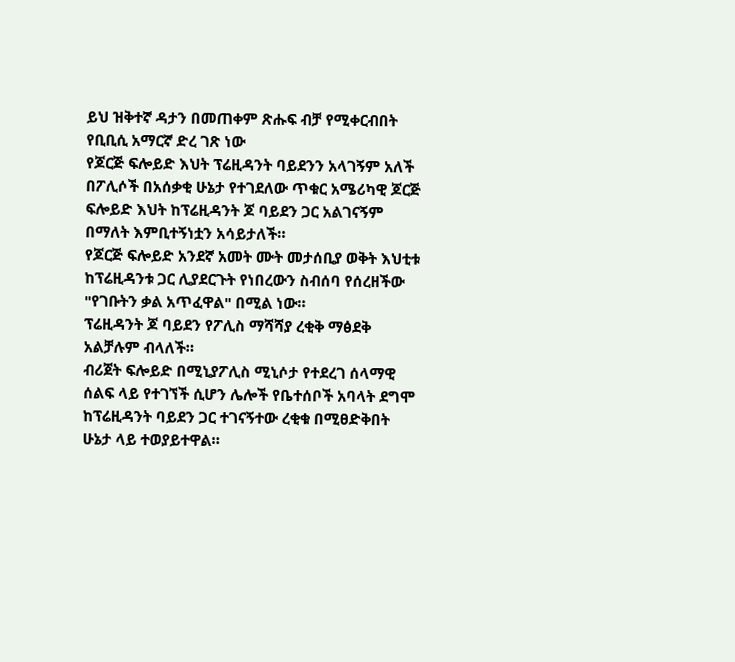ይህ ዝቅተኛ ዳታን በመጠቀም ጽሑፍ ብቻ የሚቀርብበት የቢቢሲ አማርኛ ድረ ገጽ ነው
የጆርጅ ፍሎይድ እህት ፕሬዚዳንት ባይደንን አላገኝም አለች
በፖሊሶች በአሰቃቂ ሁኔታ የተገደለው ጥቁር አሜሪካዊ ጆርጅ ፍሎይድ እህት ከፕሬዚዳንት ጆ ባይደን ጋር አልገናኝም በማለት እምቢተኝነቷን አሳይታለች።
የጆርጅ ፍሎይድ አንደኛ አመት ሙት መታሰቢያ ወቅት እህቲቱ ከፕሬዚዳንቱ ጋር ሊያደርጉት የነበረውን ስብሰባ የሰረዘችው "የገቡትን ቃል አጥፈዋል" በሚል ነው።
ፕሬዚዳንት ጆ ባይደን የፖሊስ ማሻሻያ ረቂቅ ማፅደቅ አልቻሉም ብላለች።
ብሪጀት ፍሎይድ በሚኒያፖሊስ ሚኒሶታ የተደረገ ሰላማዊ ሰልፍ ላይ የተገኘች ሲሆን ሌሎች የቤተሰቦች አባላት ደግሞ ከፕሬዚዳንት ባይደን ጋር ተገናኝተው ረቂቁ በሚፀድቅበት ሁኔታ ላይ ተወያይተዋል።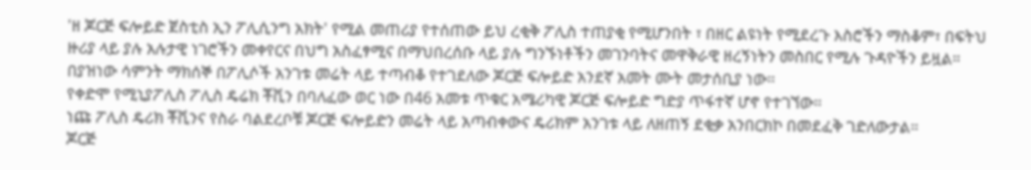'ዘ ጆርጅ ፍሎይድ ጀስቲስ ኢን ፖሊሲንግ አክት' የሚል መጠሪያ የተሰጠው ይህ ረቂቅ ፖሊስ ተጠያቂ የሚሆንበት ፣ በዘር ልዩነት የሚደረጉ እስሮችን ማስቆም፣ በፍትህ ዙሪያ ላይ ያሉ አሉታዊ ነገሮችን መቀየርና በህግ አስፈፃሚና በማህበረሰቡ ላይ ያሉ ግንኙነቶችን መገንባትና መዋቅራዊ ዘረኝነትን መስበር የሚሉ ጉዳዮችን ይዟል።
በያዝነው ሳምንት ማክሰኞ በፖሊሶች አንገቱ መሬት ላይ ተጣብቆ የተገደለው ጆርጅ ፍሎይድ አንደኛ አመት ሙት መታሰቢያ ነው።
የቀድሞ የሚኒያፖሊስ ፖሊስ ዴሬክ ቾቪን በባለፈው ወር ነው በ46 አመቱ ጥቁር አሜሪካዊ ጆርጅ ፍሎይድ ግድያ ጥፋተኛ ሆኖ የተገኘው።
ነጩ ፖሊስ ዴሪክ ቾቪንና የስራ ባልደረቦቹ ጆርጅ ፍሎይድን መሬት ላይ አጣብቀውና ዴሪክም አንገቱ ላይ ለዘጠኝ ደቂቃ አንበርክኮ በመደፈቅ ገድለውታል።
ጆርጅ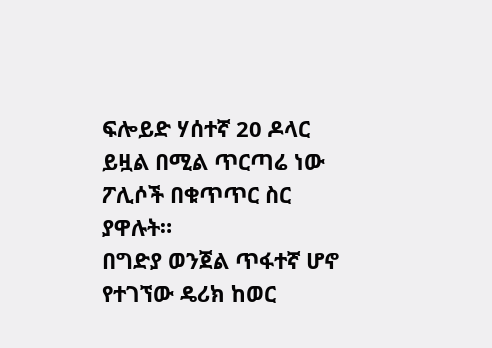ፍሎይድ ሃሰተኛ 20 ዶላር ይዟል በሚል ጥርጣሬ ነው ፖሊሶች በቁጥጥር ስር ያዋሉት።
በግድያ ወንጀል ጥፋተኛ ሆኖ የተገኘው ዴሪክ ከወር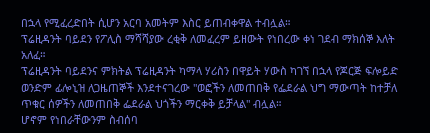በኋላ የሚፈረድበት ሲሆን አርባ አመትም እስር ይጠብቀዋል ተብሏል።
ፕሬዚዳንት ባይደን የፖሊስ ማሻሻያው ረቂቅ ለመፈረም ይዘውት የነበረው ቀነ ገደብ ማክሰኞ እለት አለፈ።
ፕሬዚዳንት ባይደንና ምክትል ፕሬዚዳንት ካማላ ሃሪስን በዋይት ሃውስ ካገኘ በኋላ የጆርጅ ፍሎይድ ወንድም ፊሎኒዝ ለጋዜጠኞች እንደተናገረው "ወፎችን ለመጠበቅ የፌደራል ህግ ማውጣት ከተቻለ ጥቁር ሰዎችን ለመጠበቅ ፌደራል ህጎችን ማርቀቅ ይቻላል" ብሏል።
ሆኖም የነበራቸውንም ስብሰባ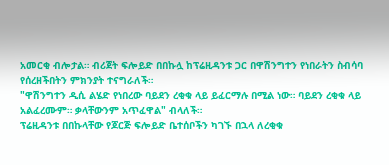አመርቂ ብሎታል። ብሪጀት ፍሎይድ በበኩሏ ከፕሬዚዳንቱ ጋር በዋሽንግተን የነበራትን ስብሳባ የሰረዘችበትን ምክንያት ተናግራለች።
"ዋሽንግተን ዲሲ ልሄድ የነበረው ባይደን ረቂቁ ላይ ይፈርማሉ በሚል ነው። ባይደን ረቂቁ ላይ አልፈረሙም። ቃላቸውንም አጥፈዋል" ብላለች።
ፕሬዚዳንቱ በበኩላቸው የጆርጅ ፍሎይድ ቤተሰቦችን ካገኙ በኋላ ለረቂቁ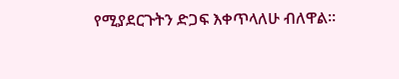የሚያደርጉትን ድጋፍ እቀጥላለሁ ብለዋል።